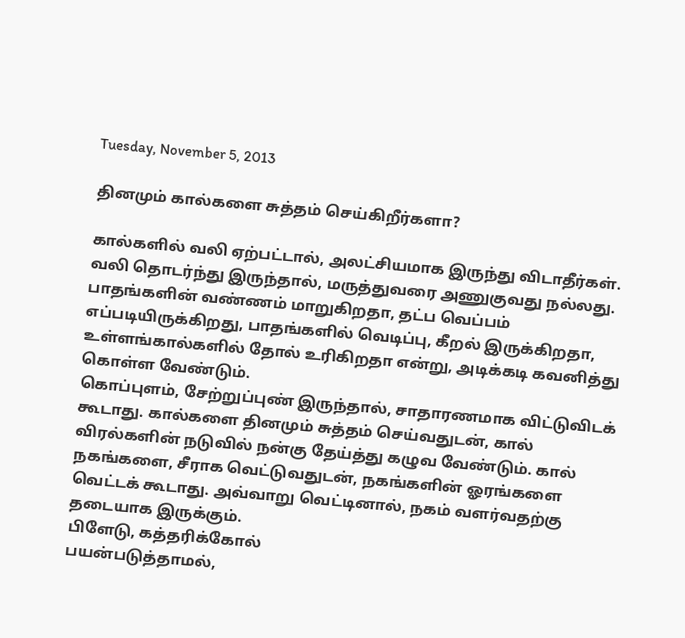Tuesday, November 5, 2013

தினமும் கால்களை சுத்தம் செய்கிறீர்களா?

கால்களில் வலி ஏற்பட்டால், அலட்சியமாக இருந்து விடாதீர்கள். வலி தொடர்ந்து இருந்தால், மருத்துவரை அணுகுவது நல்லது. பாதங்களின் வண்ணம் மாறுகிறதா, தட்ப வெப்பம் எப்படியிருக்கிறது, பாதங்களில் வெடிப்பு, கீறல் இருக்கிறதா, உள்ளங்கால்களில் தோல் உரிகிறதா என்று, அடிக்கடி கவனித்து கொள்ள வேண்டும்.
கொப்புளம், சேற்றுப்புண் இருந்தால், சாதாரணமாக விட்டுவிடக் கூடாது. கால்களை தினமும் சுத்தம் செய்வதுடன், கால் விரல்களின் நடுவில் நன்கு தேய்த்து கழுவ வேண்டும். கால் நகங்களை, சீராக வெட்டுவதுடன், நகங்களின் ஓரங்களை வெட்டக் கூடாது. அவ்வாறு வெட்டினால், நகம் வளர்வதற்கு தடையாக இருக்கும்.
பிளேடு, கத்தரிக்கோல்
பயன்படுத்தாமல்,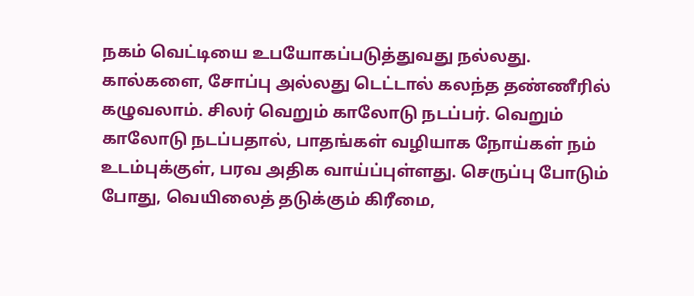நகம் வெட்டியை உபயோகப்படுத்துவது நல்லது. கால்களை, சோப்பு அல்லது டெட்டால் கலந்த தண்ணீரில் கழுவலாம். சிலர் வெறும் காலோடு நடப்பர். வெறும் காலோடு நடப்பதால், பாதங்கள் வழியாக நோய்கள் நம் உடம்புக்குள், பரவ அதிக வாய்ப்புள்ளது. செருப்பு போடும் போது, வெயிலைத் தடுக்கும் கிரீமை,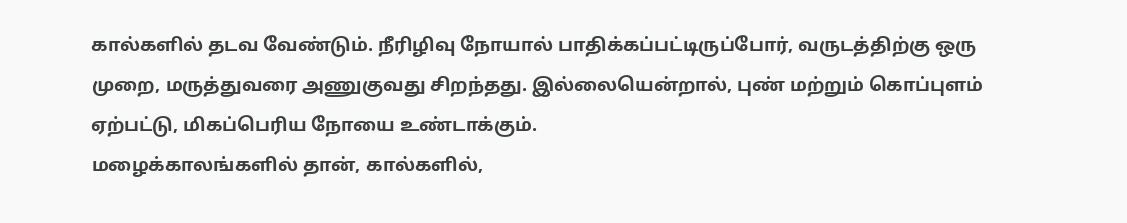கால்களில் தடவ வேண்டும். நீரிழிவு நோயால் பாதிக்கப்பட்டிருப்போர், வருடத்திற்கு ஒரு முறை, மருத்துவரை அணுகுவது சிறந்தது. இல்லையென்றால், புண் மற்றும் கொப்புளம் ஏற்பட்டு, மிகப்பெரிய நோயை உண்டாக்கும்.
மழைக்காலங்களில் தான், கால்களில்,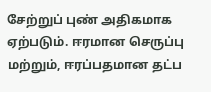சேற்றுப் புண் அதிகமாக ஏற்படும். ஈரமான செருப்பு மற்றும், ஈரப்பதமான தட்ப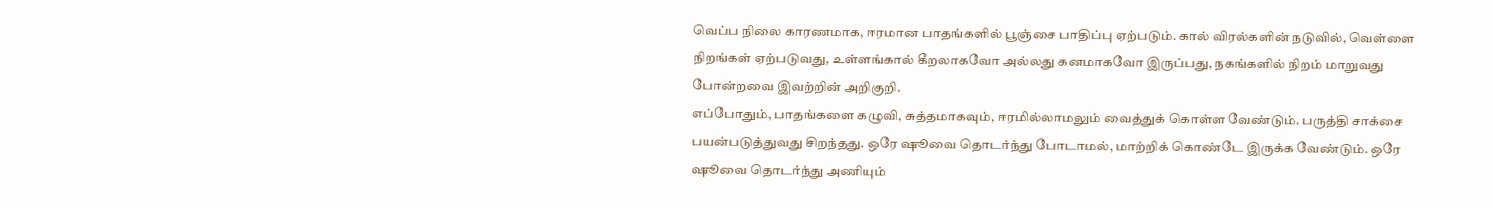வெப்ப நிலை காரணமாக, ஈரமான பாதங்களில் பூஞ்சை பாதிப்பு ஏற்படும். கால் விரல்களின் நடுவில், வெள்ளை நிறங்கள் ஏற்படுவது, உள்ளங்கால் கீறலாகவோ அல்லது கனமாகவோ இருப்பது, நகங்களில் நிறம் மாறுவது போன்றவை இவற்றின் அறிகுறி.
எப்போதும், பாதங்களை கழுவி, சுத்தமாகவும், ஈரமில்லாமலும் வைத்துக் கொள்ள வேண்டும். பருத்தி சாக்சை பயன்படுத்துவது சிறந்தது. ஒரே ஷூவை தொடர்ந்து போடாமல், மாற்றிக் கொண்டே இருக்க வேண்டும். ஒரே ஷூவை தொடர்ந்து அணியும்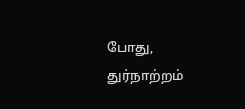போது, துர்நாற்றம்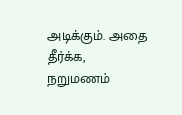அடிக்கும். அதை தீர்க்க, நறுமணம்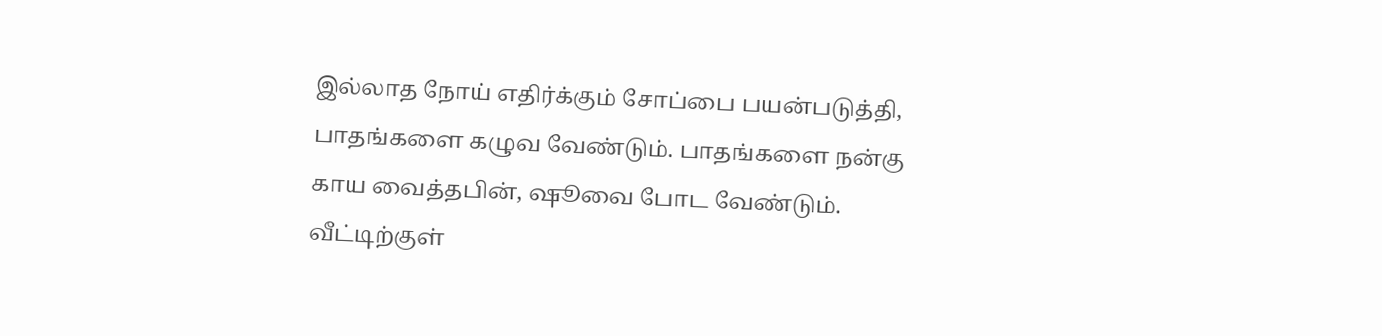இல்லாத நோய் எதிர்க்கும் சோப்பை பயன்படுத்தி, பாதங்களை கழுவ வேண்டும். பாதங்களை நன்கு காய வைத்தபின், ஷூவை போட வேண்டும். வீட்டிற்குள்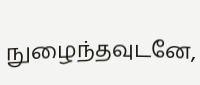நுழைந்தவுடனே,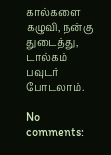கால்களை கழுவி, நன்கு துடைத்து, டால்கம் பவுடர் போடலாம்.

No comments: